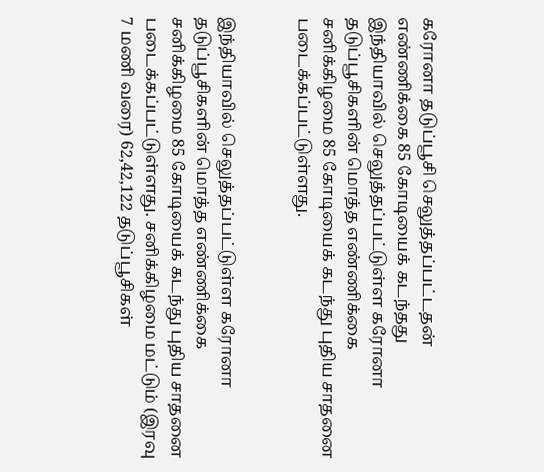கரோனா தடுப்பூசி செலுத்தப்பட்டதன் எண்ணிக்கை 85 கோடியைக் கடந்தது
இந்தியாவில் செலுத்தப்பட்டுள்ள கரோனா தடுப்பூசிகளின் மொத்த எண்ணிக்கை சனிக்கிழமை 85 கோடியைக் கடந்து புதிய சாதனை படைக்கப்பட்டுள்ளது.


இந்தியாவில் செலுத்தப்பட்டுள்ள கரோனா தடுப்பூசிகளின் மொத்த எண்ணிக்கை சனிக்கிழமை 85 கோடியைக் கடந்து புதிய சாதனை படைக்கப்பட்டுள்ளது. சனிக்கிழமை மட்டும் (இரவு 7 மணி வரை) 62,42,122 தடுப்பூசிகள்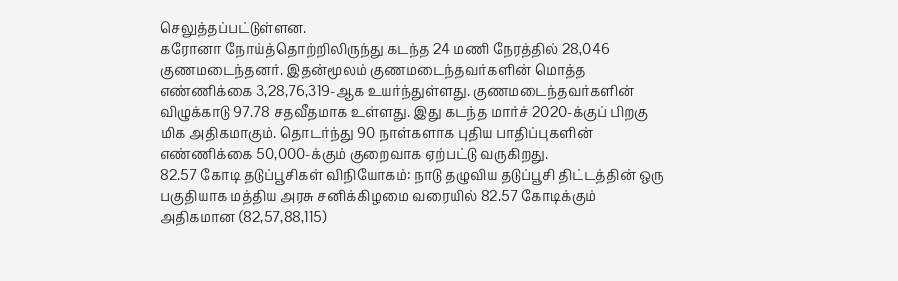செலுத்தப்பட்டுள்ளன.
கரோனா நோய்த்தொற்றிலிருந்து கடந்த 24 மணி நேரத்தில் 28,046 குணமடைந்தனர். இதன்மூலம் குணமடைந்தவர்களின் மொத்த எண்ணிக்கை 3,28,76,319-ஆக உயர்ந்துள்ளது. குணமடைந்தவர்களின் விழுக்காடு 97.78 சதவீதமாக உள்ளது. இது கடந்த மார்ச் 2020-க்குப் பிறகு மிக அதிகமாகும். தொடர்ந்து 90 நாள்களாக புதிய பாதிப்புகளின் எண்ணிக்கை 50,000-க்கும் குறைவாக ஏற்பட்டு வருகிறது.
82.57 கோடி தடுப்பூசிகள் விநியோகம்: நாடு தழுவிய தடுப்பூசி திட்டத்தின் ஒரு பகுதியாக மத்திய அரசு சனிக்கிழமை வரையில் 82.57 கோடிக்கும் அதிகமான (82,57,88,115)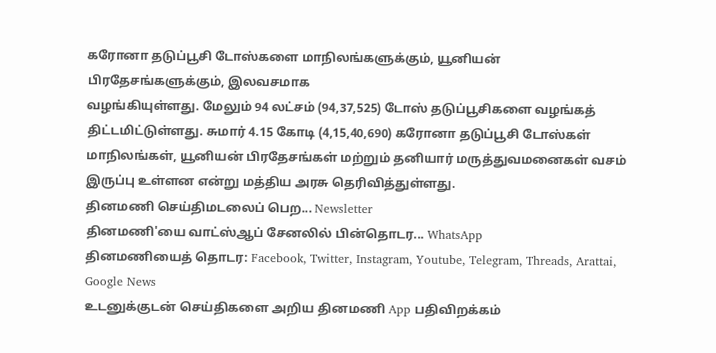கரோனா தடுப்பூசி டோஸ்களை மாநிலங்களுக்கும், யூனியன் பிரதேசங்களுக்கும், இலவசமாக
வழங்கியுள்ளது. மேலும் 94 லட்சம் (94,37,525) டோஸ் தடுப்பூசிகளை வழங்கத் திட்டமிட்டுள்ளது. சுமார் 4.15 கோடி (4,15,40,690) கரோனா தடுப்பூசி டோஸ்கள் மாநிலங்கள், யூனியன் பிரதேசங்கள் மற்றும் தனியார் மருத்துவமனைகள் வசம் இருப்பு உள்ளன என்று மத்திய அரசு தெரிவித்துள்ளது.
தினமணி செய்திமடலைப் பெற... Newsletter
தினமணி'யை வாட்ஸ்ஆப் சேனலில் பின்தொடர... WhatsApp
தினமணியைத் தொடர: Facebook, Twitter, Instagram, Youtube, Telegram, Threads, Arattai, Google News
உடனுக்குடன் செய்திகளை அறிய தினமணி App பதிவிறக்கம்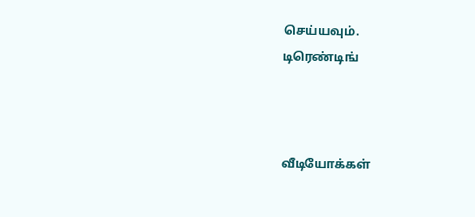செய்யவும்.
டிரெண்டிங்



வீடியோக்கள்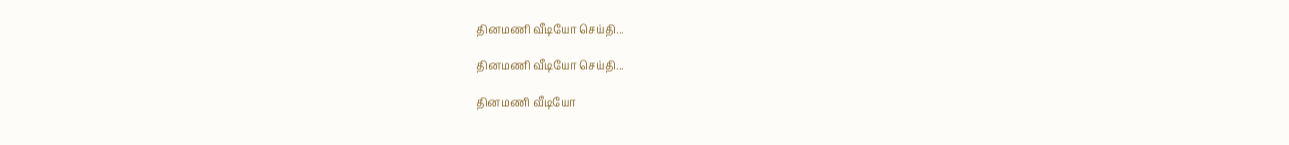தினமணி வீடியோ செய்தி...

தினமணி வீடியோ செய்தி...

தினமணி வீடியோ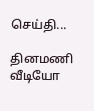செய்தி...

தினமணி வீடியோ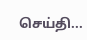செய்தி...